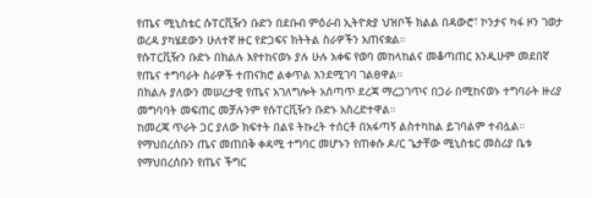የጤና ሚኒስቴር ሱፐርቪዥን ቡድን በደቡብ ምዕራብ ኢትዮጵያ ህዝቦች ክልል በዳውሮ፣ ኮንታና ካፋ ዞን ገወታ ወረዳ ያካሄደውን ሁለተኛ ዙር የድጋፍና ክትትል ስራዎችን አጠናቋል።
የሱፐርቪዥን ቡድኑ በክልሉ እየተከናወኑ ያሉ ሁሉ አቀፍ የወባ መከላከልና መቆጣጠር እንዲሁም መደበኛ የጤና ተግባራት ስራዎች ተጠናክሮ ልቀጥል እንደሚገባ ገልፀዋል።
በክልሉ ያለውን መሠረታዊ የጤና አገለግሎት አሰጣጥ ደረጃ ማረጋገጥና በጋራ በሚከናወኑ ተግባራት ዙሪያ መግባባት መፍጠር መቻሉንም የሱፐርቪዥን ቡድኑ አስረድተዋል።
ከመረጃ ጥራት ጋር ያለው ክፍተት በልዩ ትኩረት ተሰርቶ በአፋጣኝ ልስተካከል ይገባልም ተብሏል።
የማህበረሰቡን ጤና መጠበቅ ቀዳሚ ተግባር መሆኑን የጠቀሱ ዶ/ር ጌታቸው ሚኒስቴር መስሪያ ቤቱ የማህበረሰቡን የጤና ችግር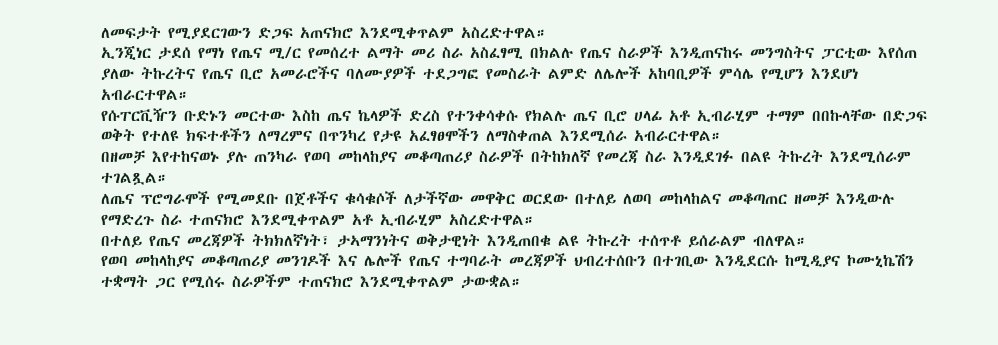ለመፍታት የሚያደርገውን ድጋፍ አጠናክሮ እንደሚቀጥልም አስረድተዋል።
ኢንጂነር ታደሰ የማነ የጤና ሚ/ር የመሰረተ ልማት መሪ ስራ አስፈፃሚ በክልሉ የጤና ስራዎች እንዲጠናከሩ መንግስትና ፓርቲው እየሰጠ ያለው ትኩረትና የጤና ቢሮ አመራሮችና ባለሙያዎች ተደጋግፎ የመስራት ልምድ ለሌሎች አከባቢዎች ምሳሌ የሚሆን እንደሆነ አብራርተዋል።
የሱፐርቪዥን ቡድኑን መርተው እስከ ጤና ኬላዎች ድረስ የተንቀሳቀሱ የክልሉ ጤና ቢሮ ሀላፊ አቶ ኢብራሂም ተማም በበኩላቸው በድጋፍ ወቅት የተለዩ ክፍተቶችን ለማረምና በጥንካረ የታዩ አፈፃፀሞችን ለማስቀጠል እንደሚሰራ አብራርተዋል።
በዘመቻ እየተከናወኑ ያሉ ጠንካራ የወባ መከላከያና መቆጣጠሪያ ስራዎች በትከክለኛ የመረጃ ስራ እንዲደገፉ በልዩ ትኩረት እንደሚሰራም ተገልጿል።
ለጤና ፕሮግራሞች የሚመደቡ በጀቶችና ቁሳቁሶች ለታችኛው መዋቅር ወርደው በተለይ ለወባ መከላከልና መቆጣጠር ዘመቻ እንዲውሉ የማድረጉ ስራ ተጠናክሮ እንደሚቀጥልም አቶ ኢብራሂም አስረድተዋል።
በተለይ የጤና መረጃዎች ትክክለኛነት፣ ታኣማንነትና ወቅታዊነት እንዲጠበቁ ልዩ ትኩረት ተሰጥቶ ይሰራልም ብለዋል።
የወባ መከላከያና መቆጣጠሪያ መንገዶች እና ሌሎች የጤና ተግባራት መረጃዎች ህብረተሰቡን በተገቢው እንዲደርሱ ከሚዲያና ኮሙኒኬሽን ተቋማት ጋር የሚሰሩ ስራዎችም ተጠናክሮ እንደሚቀጥልም ታውቋል።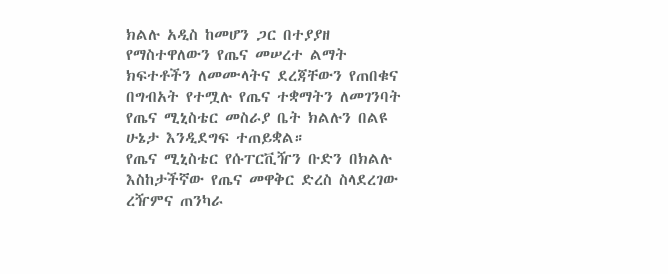ክልሉ አዲስ ከመሆን ጋር በተያያዘ የማስተዋለውን የጤና መሠረተ ልማት ክፍተቶችን ለመሙላትና ደረጃቸውን የጠበቁና በግብአት የተሟሉ የጤና ተቋማትን ለመገንባት የጤና ሚኒስቴር መስራያ ቤት ክልሉን በልዩ ሁኔታ እንዲደግፍ ተጠይቋል።
የጤና ሚኒስቴር የሱፐርቪዥን ቡድን በክልሉ እስከታችኛው የጤና መዋቅር ድረስ ስላደረገው ረዥምና ጠንካራ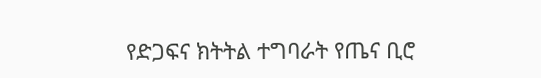የድጋፍና ክትትል ተግባራት የጤና ቢሮ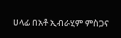ሀላፊ በአቶ ኢብራሂም ምስጋና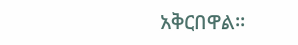አቅርበዋል።